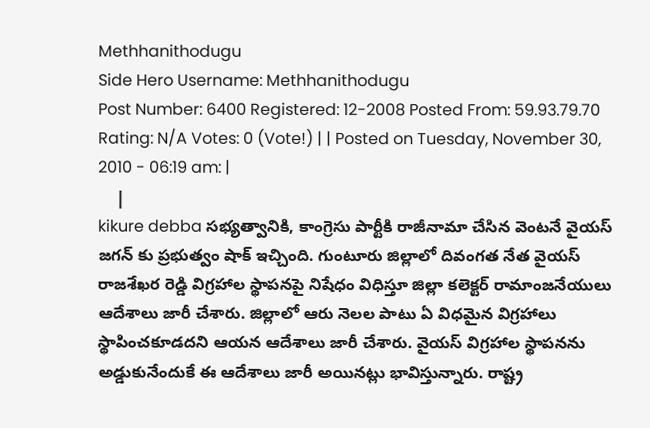Methhanithodugu
Side Hero Username: Methhanithodugu
Post Number: 6400 Registered: 12-2008 Posted From: 59.93.79.70
Rating: N/A Votes: 0 (Vote!) | | Posted on Tuesday, November 30, 2010 - 06:19 am: |
    |
kikure debba సభ్యత్వానికి, కాంగ్రెసు పార్టీకి రాజీనామా చేసిన వెంటనే వైయస్ జగన్ కు ప్రభుత్వం షాక్ ఇచ్చింది. గుంటూరు జిల్లాలో దివంగత నేత వైయస్ రాజశేఖర రెడ్డి విగ్రహాల స్థాపనపై నిషేధం విధిస్తూ జిల్లా కలెక్టర్ రామాంజనేయులు ఆదేశాలు జారీ చేశారు. జిల్లాలో ఆరు నెలల పాటు ఏ విధమైన విగ్రహాలు స్థాపించకూడదని ఆయన ఆదేశాలు జారీ చేశారు. వైయస్ విగ్రహాల స్థాపనను అడ్డుకునేందుకే ఈ ఆదేశాలు జారీ అయినట్లు భావిస్తున్నారు. రాష్ట్ర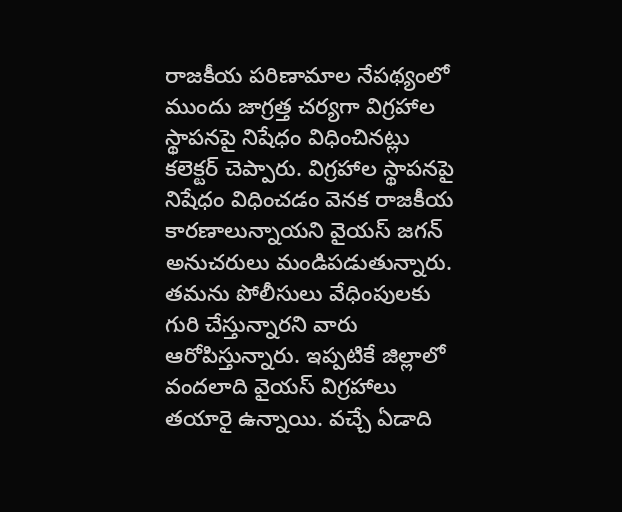రాజకీయ పరిణామాల నేపథ్యంలో ముందు జాగ్రత్త చర్యగా విగ్రహాల స్థాపనపై నిషేధం విధించినట్లు కలెక్టర్ చెప్పారు. విగ్రహాల స్థాపనపై నిషేధం విధించడం వెనక రాజకీయ కారణాలున్నాయని వైయస్ జగన్ అనుచరులు మండిపడుతున్నారు. తమను పోలీసులు వేధింపులకు గురి చేస్తున్నారని వారు ఆరోపిస్తున్నారు. ఇప్పటికే జిల్లాలో వందలాది వైయస్ విగ్రహాలు తయారై ఉన్నాయి. వచ్చే ఏడాది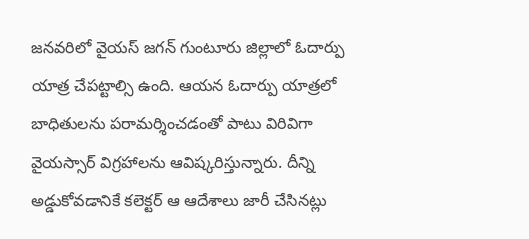జనవరిలో వైయస్ జగన్ గుంటూరు జిల్లాలో ఓదార్పు యాత్ర చేపట్టాల్సి ఉంది. ఆయన ఓదార్పు యాత్రలో బాధితులను పరామర్శించడంతో పాటు విరివిగా వైయస్సార్ విగ్రహాలను ఆవిష్కరిస్తున్నారు. దీన్ని అడ్డుకోవడానికే కలెక్టర్ ఆ ఆదేశాలు జారీ చేసినట్లు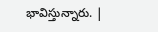భావిస్తున్నారు. |